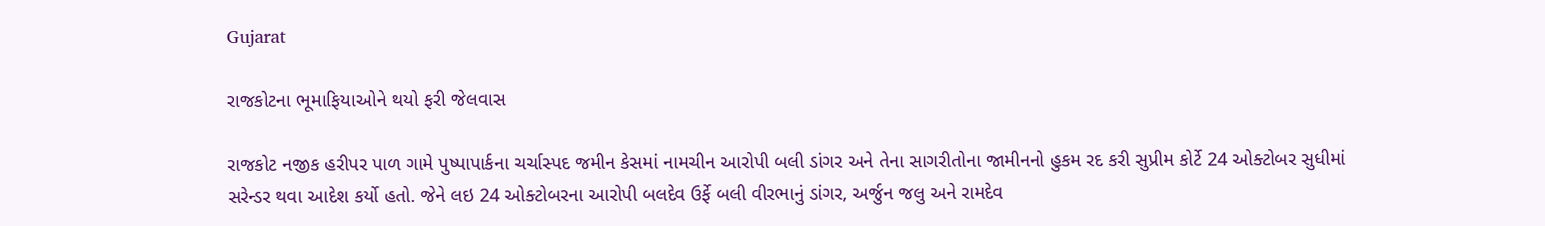Gujarat

રાજકોટના ભૂમાફિયાઓને થયો ફરી જેલવાસ

રાજકોટ નજીક હરીપર પાળ ગામે પુષ્પાપાર્કના ચર્ચાસ્પદ જમીન કેસમાં નામચીન આરોપી બલી ડાંગર અને તેના સાગરીતોના જામીનનો હુકમ રદ કરી સુપ્રીમ કોર્ટે 24 ઓક્ટોબર સુધીમાં સરેન્ડર થવા આદેશ કર્યો હતો. જેને લઇ 24 ઓક્ટોબરના આરોપી બલદેવ ઉર્ફે બલી વીરભાનું ડાંગર, અર્જુન જલુ અને રામદેવ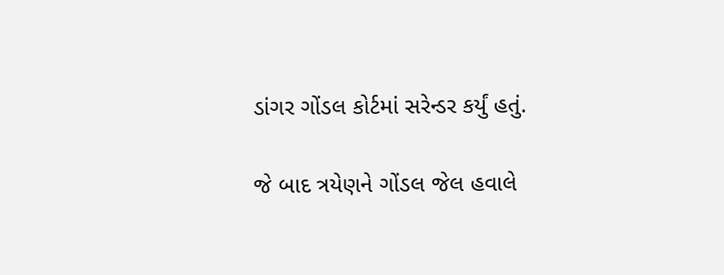ડાંગર ગોંડલ કોર્ટમાં સરેન્ડર કર્યું હતું.

જે બાદ ત્રયેણને ગોંડલ જેલ હવાલે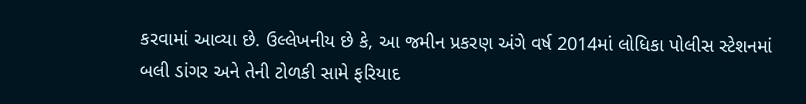કરવામાં આવ્યા છે. ઉલ્લેખનીય છે કે, આ જમીન પ્રકરણ અંગે વર્ષ 2014માં લોધિકા પોલીસ સ્ટેશનમાં બલી ડાંગર અને તેની ટોળકી સામે ફરિયાદ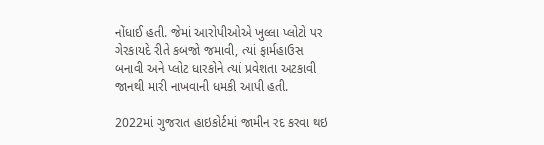નોંધાઈ હતી. જેમાં આરોપીઓએ ખુલ્લા પ્લોટો પર ગેરકાયદે રીતે કબજો જમાવી, ત્યાં ફાર્મહાઉસ બનાવી અને પ્લોટ ધારકોને ત્યાં પ્રવેશતા અટકાવી જાનથી મારી નાખવાની ધમકી આપી હતી.

2022માં ગુજરાત હાઇકોર્ટમાં જામીન રદ કરવા થઇ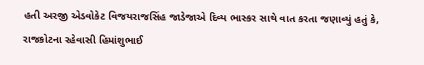હતી અરજી એડવોકેટ વિજયરાજસિંહ જાડેજાએ દિવ્ય ભાસ્કર સાથે વાત કરતા જણાવ્યું હતું કે, રાજકોટના રહેવાસી હિમાંશુભાઈ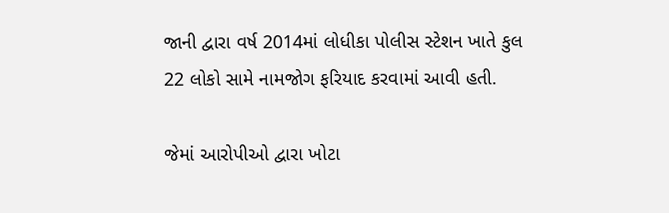જાની દ્વારા વર્ષ 2014માં લોધીકા પોલીસ સ્ટેશન ખાતે કુલ 22 લોકો સામે નામજોગ ફરિયાદ કરવામાં આવી હતી.

જેમાં આરોપીઓ દ્વારા ખોટા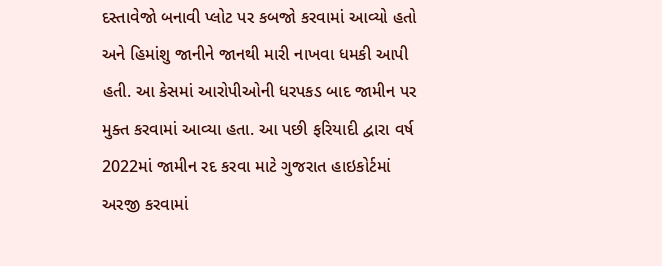દસ્તાવેજો બનાવી પ્લોટ પર કબજો કરવામાં આવ્યો હતો અને હિમાંશુ જાનીને જાનથી મારી નાખવા ધમકી આપી હતી. આ કેસમાં આરોપીઓની ધરપકડ બાદ જામીન પર મુક્ત કરવામાં આવ્યા હતા. આ પછી ફરિયાદી દ્વારા વર્ષ 2022માં જામીન રદ કરવા માટે ગુજરાત હાઇકોર્ટમાં અરજી કરવામાં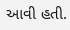આવી હતી.